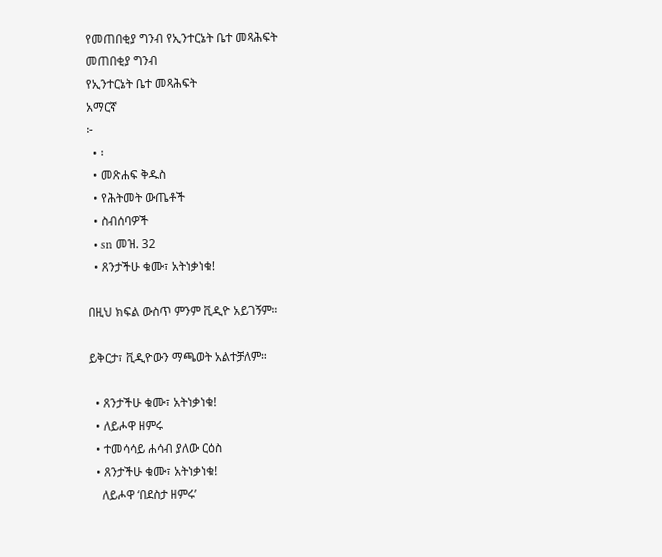የመጠበቂያ ግንብ የኢንተርኔት ቤተ መጻሕፍት
መጠበቂያ ግንብ
የኢንተርኔት ቤተ መጻሕፍት
አማርኛ
፦
  • ፡
  • መጽሐፍ ቅዱስ
  • የሕትመት ውጤቶች
  • ስብሰባዎች
  • sn መዝ. 32
  • ጸንታችሁ ቁሙ፣ አትነቃነቁ!

በዚህ ክፍል ውስጥ ምንም ቪዲዮ አይገኝም።

ይቅርታ፣ ቪዲዮውን ማጫወት አልተቻለም።

  • ጸንታችሁ ቁሙ፣ አትነቃነቁ!
  • ለይሖዋ ዘምሩ
  • ተመሳሳይ ሐሳብ ያለው ርዕስ
  • ጸንታችሁ ቁሙ፣ አትነቃነቁ!
    ለይሖዋ ‘በደስታ ዘምሩ’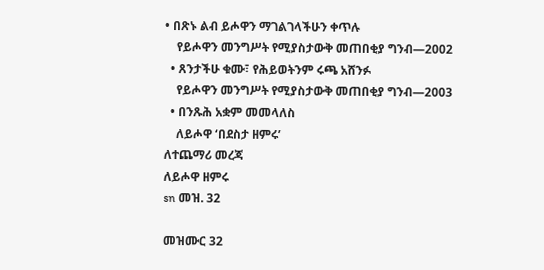• በጽኑ ልብ ይሖዋን ማገልገላችሁን ቀጥሉ
    የይሖዋን መንግሥት የሚያስታውቅ መጠበቂያ ግንብ—2002
  • ጸንታችሁ ቁሙ፣ የሕይወትንም ሩጫ አሸንፉ
    የይሖዋን መንግሥት የሚያስታውቅ መጠበቂያ ግንብ—2003
  • በንጹሕ አቋም መመላለስ
    ለይሖዋ ‘በደስታ ዘምሩ’
ለተጨማሪ መረጃ
ለይሖዋ ዘምሩ
sn መዝ. 32

መዝሙር 32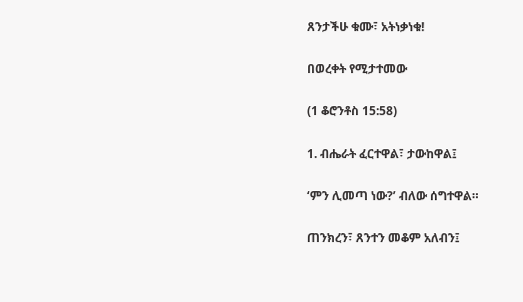ጸንታችሁ ቁሙ፣ አትነቃነቁ!

በወረቀት የሚታተመው

(1 ቆሮንቶስ 15:58)

1. ብሔራት ፈርተዋል፣ ታውከዋል፤

‘ምን ሊመጣ ነው?’ ብለው ሰግተዋል።

ጠንክረን፣ ጸንተን መቆም አለብን፤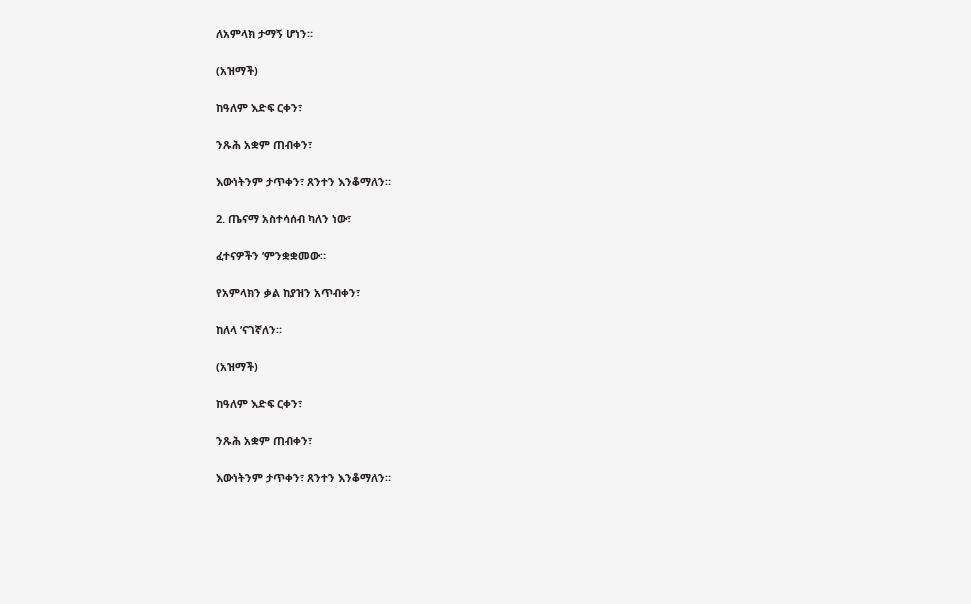ለአምላክ ታማኝ ሆነን።

(አዝማች)

ከዓለም እድፍ ርቀን፣

ንጹሕ አቋም ጠብቀን፣

እውነትንም ታጥቀን፣ ጸንተን እንቆማለን።

2. ጤናማ አስተሳሰብ ካለን ነው፣

ፈተናዎችን ’ምንቋቋመው።

የአምላክን ቃል ከያዝን አጥብቀን፣

ከለላ ’ናገኛለን።

(አዝማች)

ከዓለም እድፍ ርቀን፣

ንጹሕ አቋም ጠብቀን፣

እውነትንም ታጥቀን፣ ጸንተን እንቆማለን።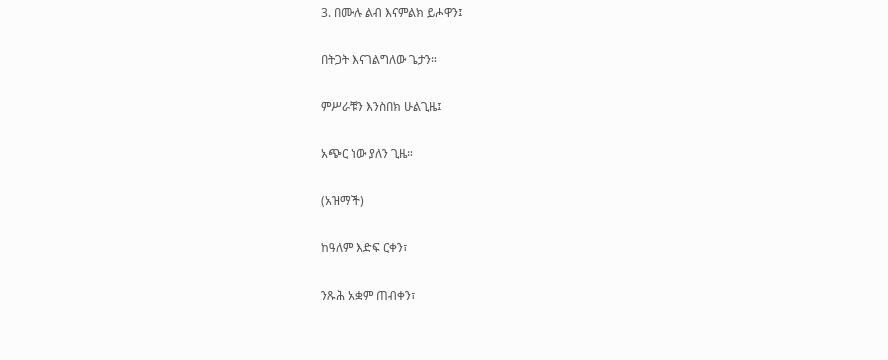3. በሙሉ ልብ እናምልክ ይሖዋን፤

በትጋት እናገልግለው ጌታን።

ምሥራቹን እንስበክ ሁልጊዜ፤

አጭር ነው ያለን ጊዜ።

(አዝማች)

ከዓለም እድፍ ርቀን፣

ንጹሕ አቋም ጠብቀን፣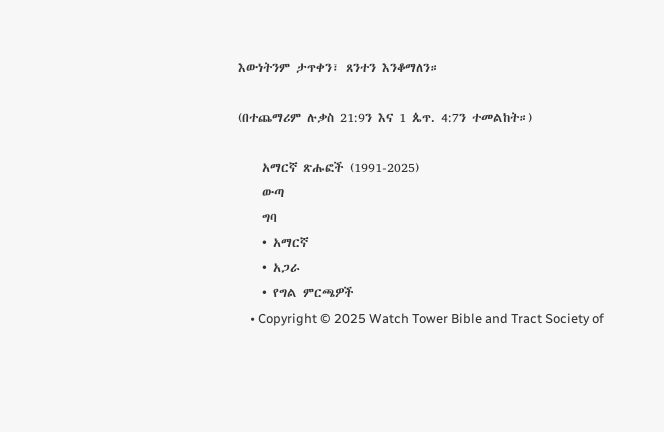እውነትንም ታጥቀን፣ ጸንተን እንቆማለን።

(በተጨማሪም ሉቃስ 21:9ን እና 1 ጴጥ. 4:7ን ተመልከት።)

    አማርኛ ጽሑፎች (1991-2025)
    ውጣ
    ግባ
    • አማርኛ
    • አጋራ
    • የግል ምርጫዎች
    • Copyright © 2025 Watch Tower Bible and Tract Society of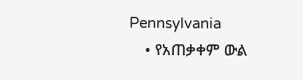Pennsylvania
    • የአጠቃቀም ውል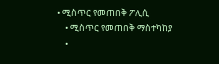• ሚስጥር የመጠበቅ ፖሊሲ
    • ሚስጥር የመጠበቅ ማስተካከያ
    •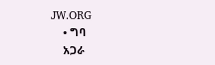JW.ORG
    • ግባ
    አጋራ